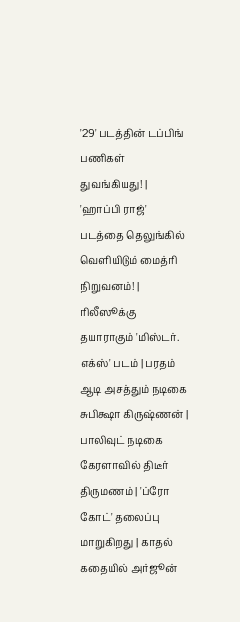'29' படத்தின் டப்பிங் பணிகள் துவங்கியது! | 'ஹாப்பி ராஜ்' படத்தை தெலுங்கில் வெளியிடும் மைத்ரி நிறுவனம்! | ரிலீஸூக்கு தயாராகும் 'மிஸ்டர். எக்ஸ்' படம் | பரதம் ஆடி அசத்தும் நடிகை சுபிக்ஷா கிருஷ்ணன் | பாலிவுட் நடிகை கேரளாவில் திடீர் திருமணம் | 'ப்ரோ கோட்' தலைப்பு மாறுகிறது | காதல் கதையில் அர்ஜூன்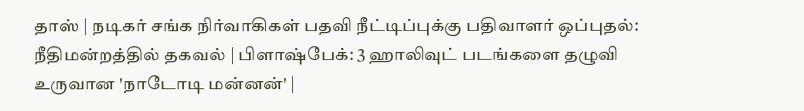தாஸ் | நடிகர் சங்க நிர்வாகிகள் பதவி நீட்டிப்புக்கு பதிவாளர் ஒப்புதல்: நீதிமன்றத்தில் தகவல் | பிளாஷ்பேக்: 3 ஹாலிவுட் படங்களை தழுவி உருவான 'நாடோடி மன்னன்' |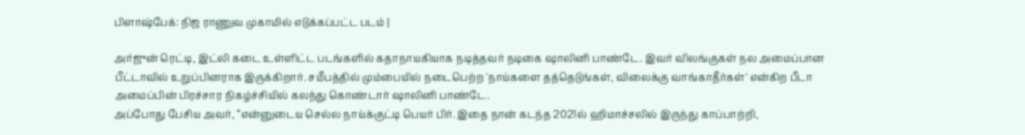பிளாஷ்பேக்: நிஜ ராணுவ முகாமில் எடுக்கப்பட்ட படம் |

அர்ஜுன் ரெட்டி, இட்லி கடை உள்ளிட்ட படங்களில் கதாநாயகியாக நடித்தவர் நடிகை ஷாலினி பாண்டே. இவர் விலங்குகள் நல அமைப்பான பீட்டாவில் உறுப்பினராக இருக்கிறார். சமீபத்தில் மும்பையில் நடைபெற்ற 'நாய்களை தத்தெடுங்கள், விலைக்கு வாங்காதீர்கள்' என்கிற பீடா அமைப்பின் பிரச்சார நிகழ்ச்சியில் கலந்து கொண்டார் ஷாலினி பாண்டே.
அப்போது பேசிய அவர், “என்னுடைய செல்ல நாய்க்குட்டி பெயர் பிர். இதை நான் கடந்த 2021ல் ஹிமாச்சலில் இருந்து காப்பாற்றி,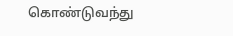கொண்டுவந்து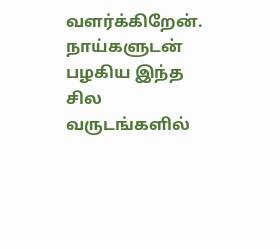வளர்க்கிறேன். நாய்களுடன் பழகிய இந்த சில வருடங்களில்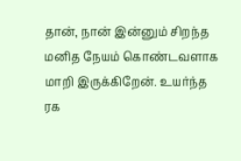தான், நான் இன்னும் சிறந்த மனித நேயம் கொண்டவளாக மாறி இருக்கிறேன். உயர்ந்த ரக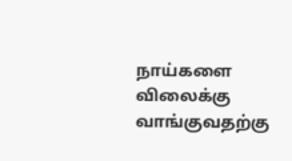நாய்களை விலைக்கு வாங்குவதற்கு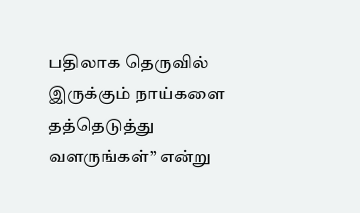பதிலாக தெருவில் இருக்கும் நாய்களை தத்தெடுத்து வளருங்கள்” என்று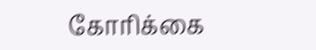கோரிக்கை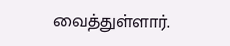வைத்துள்ளார்.